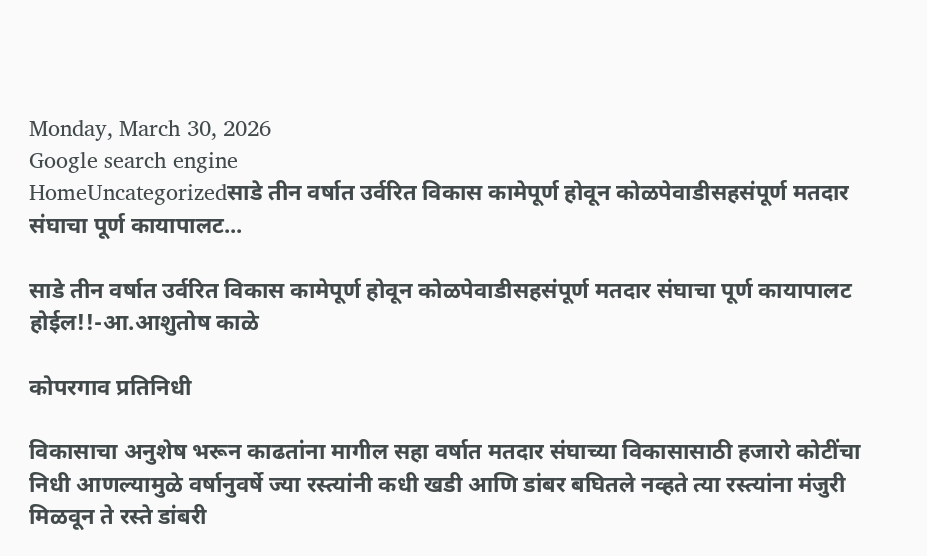Monday, March 30, 2026
Google search engine
HomeUncategorizedसाडे तीन वर्षात उर्वरित विकास कामेपूर्ण होवून कोळपेवाडीसहसंपूर्ण मतदार संघाचा पूर्ण कायापालट...

साडे तीन वर्षात उर्वरित विकास कामेपूर्ण होवून कोळपेवाडीसहसंपूर्ण मतदार संघाचा पूर्ण कायापालट होईल!!-आ.आशुतोष काळे

कोपरगाव प्रतिनिधी

विकासाचा अनुशेष भरून काढतांना मागील सहा वर्षात मतदार संघाच्या विकासासाठी हजारो कोटींचा निधी आणल्यामुळे वर्षानुवर्षे ज्या रस्त्यांनी कधी खडी आणि डांबर बघितले नव्हते त्या रस्त्यांना मंजुरी मिळवून ते रस्ते डांबरी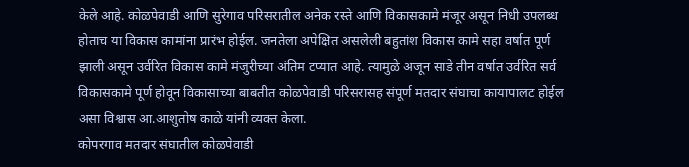केले आहे. कोळपेवाडी आणि सुरेगाव परिसरातील अनेक रस्ते आणि विकासकामे मंजूर असून निधी उपलब्ध होताच या विकास कामांना प्रारंभ होईल. जनतेला अपेक्षित असलेली बहुतांश विकास कामे सहा वर्षात पूर्ण झाली असून उर्वरित विकास कामे मंजुरीच्या अंतिम टप्यात आहे. त्यामुळे अजून साडे तीन वर्षात उर्वरित सर्व विकासकामे पूर्ण होवून विकासाच्या बाबतीत कोळपेवाडी परिसरासह संपूर्ण मतदार संघाचा कायापालट होईल असा विश्वास आ.आशुतोष काळे यांनी व्यक्त केला.
कोपरगाव मतदार संघातील कोळपेवाडी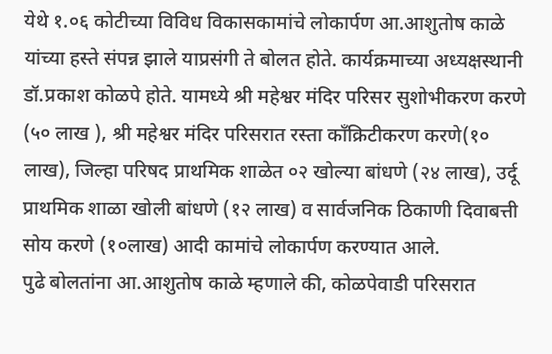येथे १.०६ कोटीच्या विविध विकासकामांचे लोकार्पण आ.आशुतोष काळे यांच्या हस्ते संपन्न झाले याप्रसंगी ते बोलत होते. कार्यक्रमाच्या अध्यक्षस्थानी डॉ.प्रकाश कोळपे होते. यामध्ये श्री महेश्वर मंदिर परिसर सुशोभीकरण करणे (५० लाख ), श्री महेश्वर मंदिर परिसरात रस्ता काँक्रिटीकरण करणे(१० लाख), जिल्हा परिषद प्राथमिक शाळेत ०२ खोल्या बांधणे (२४ लाख), उर्दू प्राथमिक शाळा खोली बांधणे (१२ लाख) व सार्वजनिक ठिकाणी दिवाबत्ती सोय करणे (१०लाख) आदी कामांचे लोकार्पण करण्यात आले.
पुढे बोलतांना आ.आशुतोष काळे म्हणाले की, कोळपेवाडी परिसरात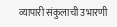व्यापारी संकुलाची उभारणी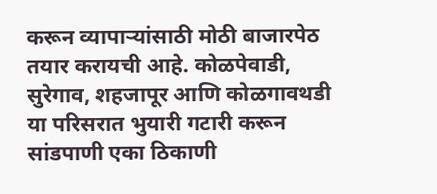करून व्यापाऱ्यांसाठी मोठी बाजारपेठ तयार करायची आहे. कोळपेवाडी, सुरेगाव, शहजापूर आणि कोळगावथडी या परिसरात भुयारी गटारी करून सांडपाणी एका ठिकाणी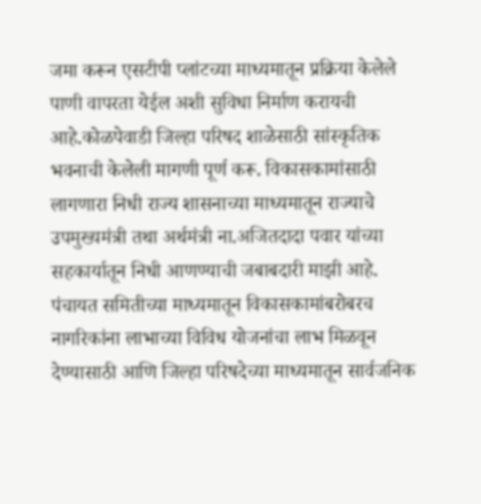जमा करून एसटीपी प्लांटच्या माध्यमातून प्रक्रिया केलेले पाणी वापरता येईल अशी सुविधा निर्माण करायची आहे.कोळपेवाडी जिल्हा परिषद शाळेसाठी सांस्कृतिक भवनाची केलेली मागणी पूर्ण करू. विकासकामांसाठी लागणारा निधी राज्य शासनाच्या माध्यमातून राज्याचे उपमुख्यमंत्री तथा अर्थमंत्री ना.अजितदादा पवार यांच्या सहकार्यातून निधी आणण्याची जबाबदारी माझी आहे. पंचायत समितीच्या माध्यमातून विकासकामांबरोबरच नागरिकांना लाभाच्या विविध योजनांचा लाभ मिळवून देण्यासाठी आणि जिल्हा परिषदेच्या माध्यमातून सार्वजनिक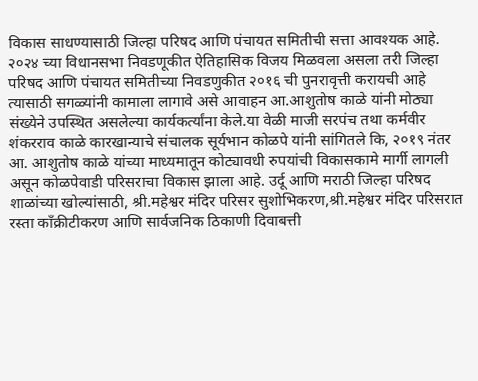विकास साधण्यासाठी जिल्हा परिषद आणि पंचायत समितीची सत्ता आवश्यक आहे. २०२४ च्या विधानसभा निवडणूकीत ऐतिहासिक विजय मिळवला असला तरी जिल्हा परिषद आणि पंचायत समितीच्या निवडणुकीत २०१६ ची पुनरावृत्ती करायची आहे त्यासाठी सगळ्यांनी कामाला लागावे असे आवाहन आ.आशुतोष काळे यांनी मोठ्या संख्येने उपस्थित असलेल्या कार्यकर्त्यांना केले.या वेळी माजी सरपंच तथा कर्मवीर शंकरराव काळे कारखान्याचे संचालक सूर्यभान कोळपे यांनी सांगितले कि, २०१९ नंतर आ. आशुतोष काळे यांच्या माध्यमातून कोट्यावधी रुपयांची विकासकामे मार्गी लागली असून कोळपेवाडी परिसराचा विकास झाला आहे. उर्दू आणि मराठी जिल्हा परिषद शाळांच्या खोल्यांसाठी, श्री.महेश्वर मंदिर परिसर सुशोभिकरण,श्री.महेश्वर मंदिर परिसरात रस्ता काँक्रीटीकरण आणि सार्वजनिक ठिकाणी दिवाबत्ती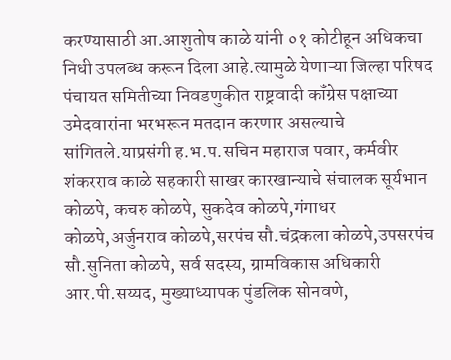करण्यासाठी आ.आशुतोष काळे यांनी ०१ कोटीहून अधिकचा निधी उपलब्ध करून दिला आहे.त्यामुळे येणाऱ्या जिल्हा परिषद पंचायत समितीच्या निवडणुकीत राष्ट्रवादी कॉंग्रेस पक्षाच्या उमेदवारांना भरभरून मतदान करणार असल्याचे सांगितले.याप्रसंगी ह.भ.प.सचिन महाराज पवार, कर्मवीर शंकरराव काळे सहकारी साखर कारखान्याचे संचालक सूर्यभान कोळपे, कचरु कोळपे, सुकदेव कोळपे,गंगाधर कोळपे,अर्जुनराव कोळपे,सरपंच सौ.चंद्रकला कोळपे,उपसरपंच सौ.सुनिता कोळपे, सर्व सदस्य, ग्रामविकास अधिकारी आर.पी.सय्यद, मुख्याध्यापक पुंडलिक सोनवणे,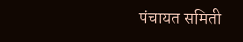पंचायत समिती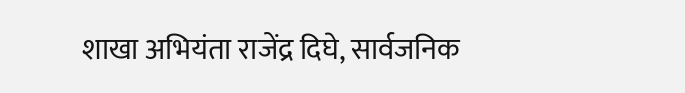शाखा अभियंता राजेंद्र दिघे, सार्वजनिक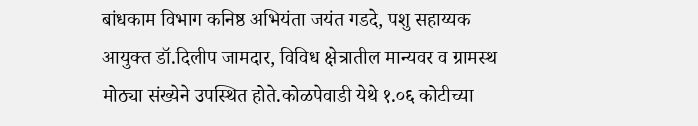बांधकाम विभाग कनिष्ठ अभियंता जयंत गडदे, पशु सहाय्यक आयुक्त डॉ.दिलीप जामदार, विविध क्षेत्रातील मान्यवर व ग्रामस्थ मोठ्या संख्येने उपस्थित होते.कोळपेवाडी येथे १.०६ कोटीच्या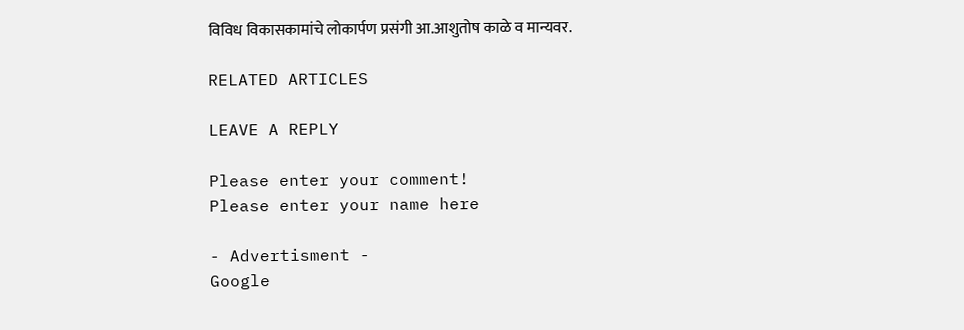विविध विकासकामांचे लोकार्पण प्रसंगी आ.आशुतोष काळे व मान्यवर.

RELATED ARTICLES

LEAVE A REPLY

Please enter your comment!
Please enter your name here

- Advertisment -
Google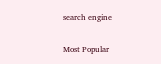search engine

Most Popular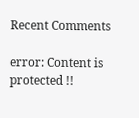Recent Comments

error: Content is protected !!